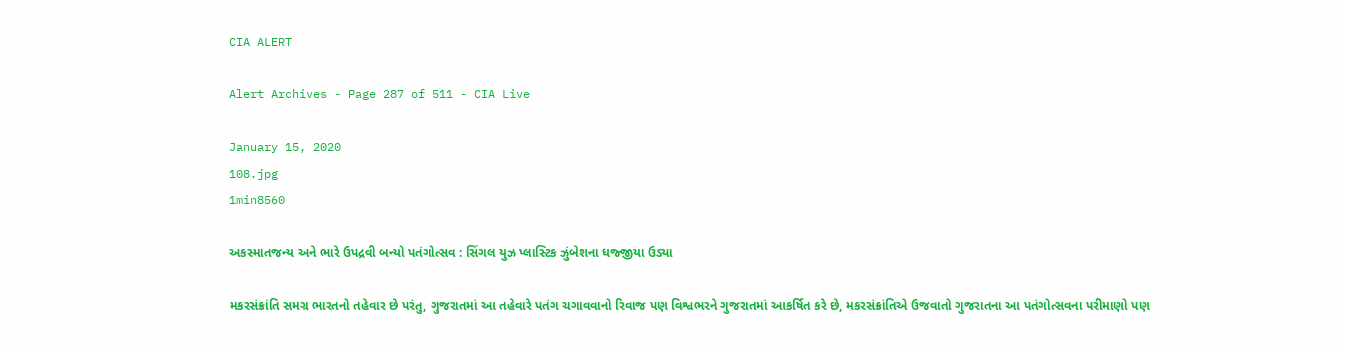CIA ALERT

Alert Archives - Page 287 of 511 - CIA Live

January 15, 2020
108.jpg
1min8560

અકસ્માતજન્ય અને ભારે ઉપદ્રવી બન્યો પતંગોત્સવ : સિંગલ યુઝ પ્લાસ્ટિક ઝુંબેશના ધજ્જીયા ઉડ્યા

મકરસંક્રાંતિ સમગ્ર ભારતનો તહેવાર છે પરંતુ, ગુજરાતમાં આ તહેવારે પતંગ ચગાવવાનો રિવાજ પણ વિશ્વભરને ગુજરાતમાં આકર્ષિત કરે છે, મકરસંક્રાંતિએ ઉજવાતો ગુજરાતના આ પતંગોત્સવના પરીમાણો પણ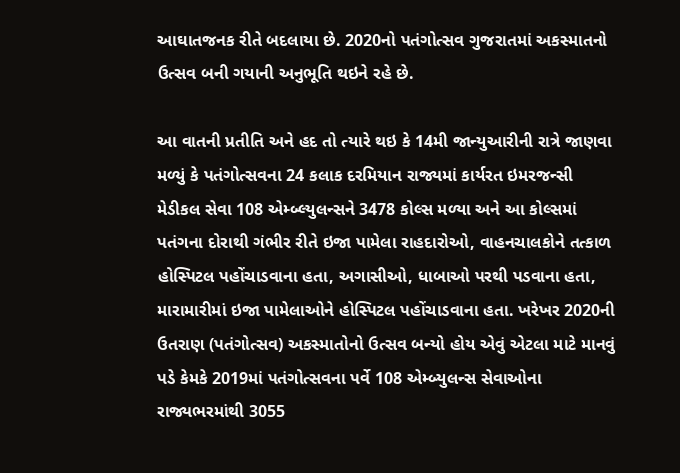આઘાતજનક રીતે બદલાયા છે. 2020નો પતંગોત્સવ ગુજરાતમાં અકસ્માતનો ઉત્સવ બની ગયાની અનુભૂતિ થઇને રહે છે.

આ વાતની પ્રતીતિ અને હદ તો ત્યારે થઇ કે 14મી જાન્યુઆરીની રાત્રે જાણવા મળ્યું કે પતંગોત્સવના 24 કલાક દરમિયાન રાજ્યમાં કાર્યરત ઇમરજન્સી મેડીકલ સેવા 108 એમ્બ્લ્યુલન્સને 3478 કોલ્સ મળ્યા અને આ કોલ્સમાં પતંગના દોરાથી ગંભીર રીતે ઇજા પામેલા રાહદારોઓ, વાહનચાલકોને તત્કાળ હોસ્પિટલ પહોંચાડવાના હતા, અગાસીઓ, ધાબાઓ પરથી પડવાના હતા, મારામારીમાં ઇજા પામેલાઓને હોસ્પિટલ પહોંચાડવાના હતા. ખરેખર 2020ની ઉતરાણ (પતંગોત્સવ) અકસ્માતોનો ઉત્સવ બન્યો હોય એવું એટલા માટે માનવું પડે કેમકે 2019માં પતંગોત્સવના પર્વે 108 એમ્બ્યુલન્સ સેવાઓના રાજ્યભરમાંથી 3055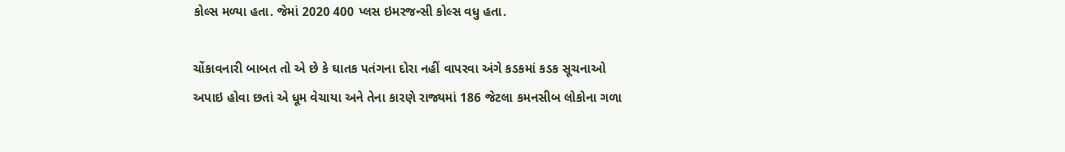કોલ્સ મળ્યા હતા. જેમાં 2020 400 પ્લસ ઇમરજન્સી કોલ્સ વધુ હતા.

ચોંકાવનારી બાબત તો એ છે કે ઘાતક પતંગના દોરા નહીં વાપરવા અંગે કડકમાં કડક સૂચનાઓ અપાઇ હોવા છતાં એ ધૂમ વેચાયા અને તેના કારણે રાજ્યમાં 186 જેટલા કમનસીબ લોકોના ગળા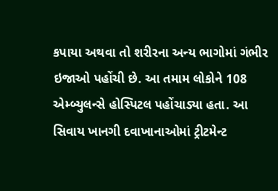કપાયા અથવા તો શરીરના અન્ય ભાગોમાં ગંભીર ઇજાઓ પહોંચી છે. આ તમામ લોકોને 108 એમ્બ્યુલન્સે હોસ્પિટલ પહોંચાડ્યા હતા. આ સિવાય ખાનગી દવાખાનાઓમાં ટ્રીટમેન્ટ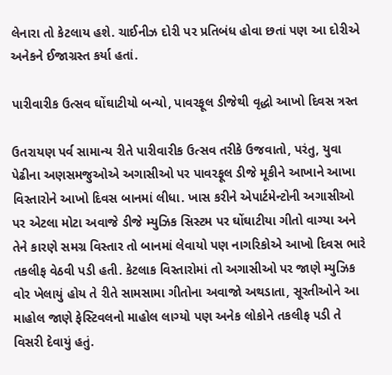લેનારા તો કેટલાય હશે. ચાઈનીઝ દોરી પર પ્રતિબંધ હોવા છતાં પણ આ દોરીએ અનેકને ઈજાગ્રસ્ત કર્યા હતાં.

પારીવારીક ઉત્સવ ઘોંઘાટીયો બન્યો, પાવરફૂલ ડીજેથી વૃદ્ધો આખો દિવસ ત્રસ્ત

ઉતરાયણ પર્વ સામાન્ય રીતે પારીવારીક ઉત્સવ તરીકે ઉજવાતો, પરંતુ, યુવા પેઢીના અણસમજુઓએ અગાસીઓ પર પાવરફૂલ ડીજે મૂકીને આખાને આખા વિસ્તારોને આખો દિવસ બાનમાં લીધા. ખાસ કરીને એપાર્ટમેન્ટોની અગાસીઓ પર એટલા મોટા અવાજે ડીજે મ્યુઝિક સિસ્ટમ પર ઘોંઘાટીયા ગીતો વાગ્યા અને તેને કારણે સમગ્ર વિસ્તાર તો બાનમાં લેવાયો પણ નાગરિકોએ આખો દિવસ ભારે તકલીફ વેઠવી પડી હતી. કેટલાક વિસ્તારોમાં તો અગાસીઓ પર જાણે મ્યુઝિક વોર ખેલાયું હોય તે રીતે સામસામા ગીતોના અવાજો અથડાતા, સૂરતીઓને આ માહોલ જાણે ફેસ્ટિવલનો માહોલ લાગ્યો પણ અનેક લોકોને તકલીફ પડી તે વિસરી દેવાયું હતું.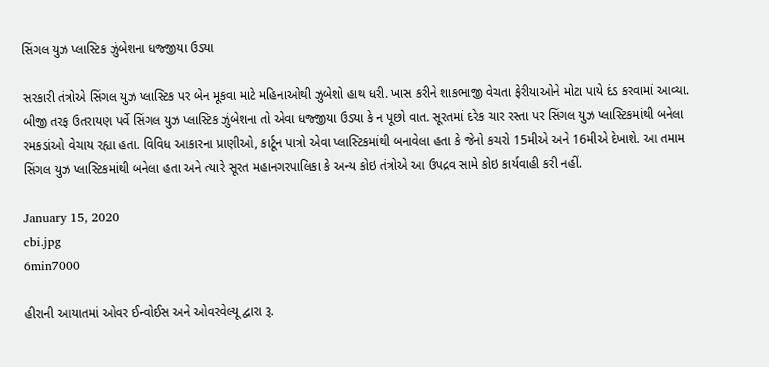સિંગલ યુઝ પ્લાસ્ટિક ઝુંબેશના ધજ્જીયા ઉડ્યા

સરકારી તંત્રોએ સિંગલ યુઝ પ્લાસ્ટિક પર બેન મૂકવા માટે મહિનાઓથી ઝુબેશો હાથ ધરી. ખાસ કરીને શાકભાજી વેચતા ફેરીયાઓને મોટા પાયે દંડ કરવામાં આવ્યા. બીજી તરફ ઉતરાયણ પર્વે સિંગલ યુઝ પ્લાસ્ટિક ઝુંબેશના તો એવા ધજ્જીયા ઉડ્યા કે ન પૂછો વાત. સૂરતમાં દરેક ચાર રસ્તા પર સિંગલ યુઝ પ્લાસ્ટિકમાંથી બનેલા રમકડાંઓ વેચાય રહ્યા હતા. વિવિધ આકારના પ્રાણીઓ, કાર્ટૂન પાત્રો એવા પ્લાસ્ટિકમાંથી બનાવેલા હતા કે જેનો કચરો 15મીએ અને 16મીએ દેખાશે. આ તમામ સિંગલ યુઝ પ્લાસ્ટિકમાંથી બનેલા હતા અને ત્યારે સૂરત મહાનગરપાલિકા કે અન્ય કોઇ તંત્રોએ આ ઉપદ્રવ સામે કોઇ કાર્યવાહી કરી નહીં.

January 15, 2020
cbi.jpg
6min7000

હીરાની આયાતમાં ઓવર ઈન્વોઈસ અને ઓવરવેલ્યૂ દ્વારા રૂ.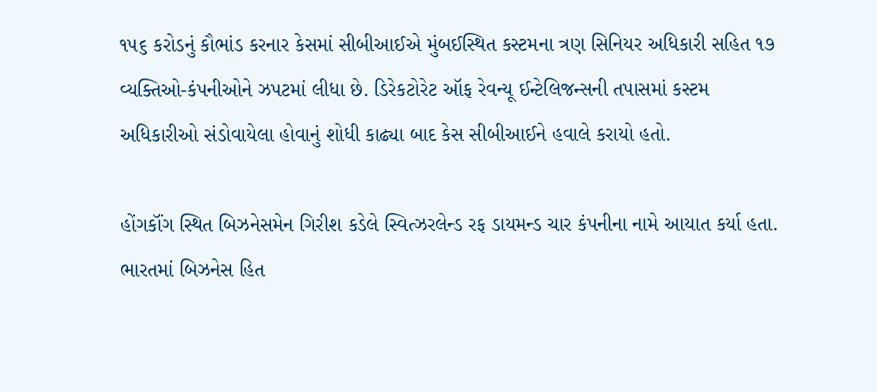૧૫૬ કરોડનું કૌભાંડ કરનાર કેસમાં સીબીઆઈએ મુંબઈસ્થિત કસ્ટમના ત્રણ સિનિયર અધિકારી સહિત ૧૭ વ્યક્તિઓ-કંપનીઓને ઝપટમાં લીધા છે. ડિરેકટોરેટ ઑફ રેવન્યૂ ઈન્ટેલિજન્સની તપાસમાં કસ્ટમ અધિકારીઓ સંડોવાયેલા હોવાનું શોધી કાઢ્યા બાદ કેસ સીબીઆઈને હવાલે કરાયો હતો.

હોંગકૉંગ સ્થિત બિઝનેસમેન ગિરીશ કડેલે સ્વિત્ઝરલેન્ડ રફ ડાયમન્ડ ચાર કંપનીના નામે આયાત કર્યા હતા. ભારતમાં બિઝનેસ હિત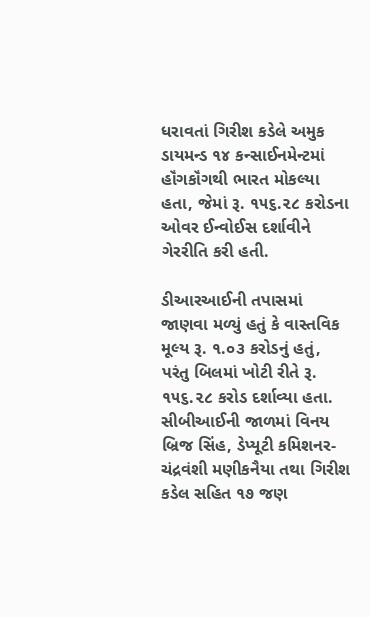ધરાવતાં ગિરીશ કડેલે અમુક ડાયમન્ડ ૧૪ કન્સાઈનમેન્ટમાં હૉંગકૉંગથી ભારત મોકલ્યા હતા, જેમાં રૂ. ૧૫૬.૨૮ કરોડના ઓવર ઈન્વોઈસ દર્શાવીને ગેરરીતિ કરી હતી.

ડીઆરઆઈની તપાસમાં જાણવા મળ્યું હતું કે વાસ્તવિક મૂલ્ય રૂ. ૧.૦૩ કરોડનું હતું, પરંતુ બિલમાં ખોટી રીતે રૂ. ૧૫૬.૨૮ કરોડ દર્શાવ્યા હતા. સીબીઆઈની જાળમાં વિનય બ્રિજ સિંહ, ડેપ્યૂટી કમિશનર-ચંદ્રવંશી મણીકનૈયા તથા ગિરીશ કડેલ સહિત ૧૭ જણ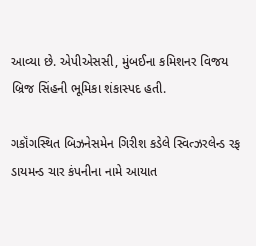આવ્યા છે. એપીએસસી, મુંબઈના કમિશનર વિજય બ્રિજ સિંહની ભૂમિકા શંકાસ્પદ હતી.

ગકૉંગસ્થિત બિઝનેસમેન ગિરીશ કડેલે સ્વિત્ઝરલેન્ડ રફ ડાયમન્ડ ચાર કંપનીના નામે આયાત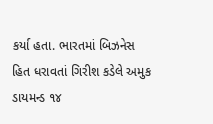કર્યા હતા. ભારતમાં બિઝનેસ હિત ધરાવતાં ગિરીશ કડેલે અમુક ડાયમન્ડ ૧૪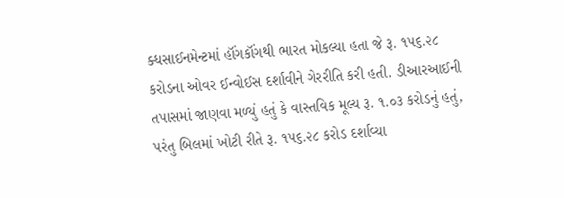ક્ધસાઈનમેન્ટમાં હૉંગકૉંગથી ભારત મોકલ્યા હતા જે રૂ. ૧૫૬.૨૮ કરોડના ઓવર ઈન્વોઈસ દર્શાવીને ગેરરીતિ કરી હતી. ડીઆરઆઈની તપાસમાં જાણવા મળ્યું હતું કે વાસ્તવિક મૂલ્ય રૂ. ૧.૦૩ કરોડનું હતું, પરંતુ બિલમાં ખોટી રીતે રૂ. ૧૫૬.૨૮ કરોડ દર્શાવ્યા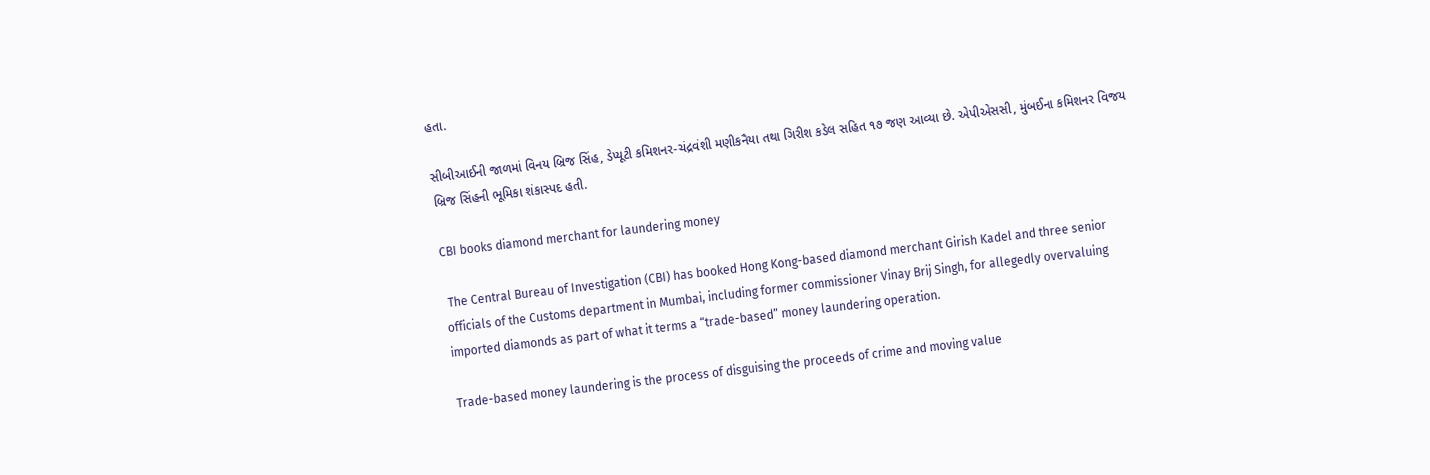હતા.

સીબીઆઈની જાળમાં વિનય બ્રિજ સિંહ, ડેપ્યૂટી કમિશનર-ચંદ્રવંશી મણીકનૈયા તથા ગિરીશ કડેલ સહિત ૧૭ જણ આવ્યા છે. એપીએસસી, મુંબઈના કમિશનર વિજય બ્રિજ સિંહની ભૂમિકા શંકાસ્પદ હતી.

CBI books diamond merchant for laundering money

 The Central Bureau of Investigation (CBI) has booked Hong Kong-based diamond merchant Girish Kadel and three senior officials of the Customs department in Mumbai, including former commissioner Vinay Brij Singh, for allegedly overvaluing imported diamonds as part of what it terms a “trade-based” money laundering operation.

Trade-based money laundering is the process of disguising the proceeds of crime and moving value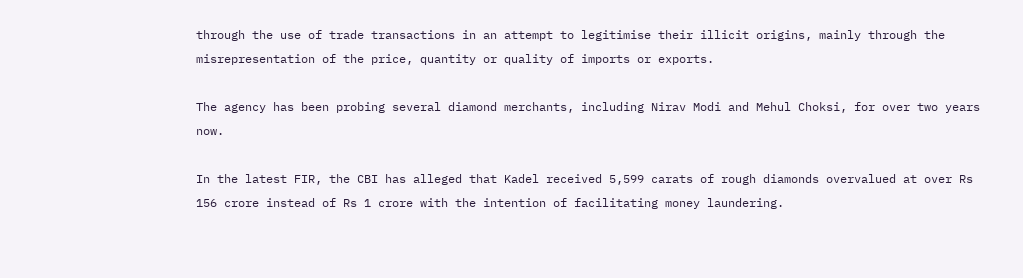through the use of trade transactions in an attempt to legitimise their illicit origins, mainly through the misrepresentation of the price, quantity or quality of imports or exports.

The agency has been probing several diamond merchants, including Nirav Modi and Mehul Choksi, for over two years now.

In the latest FIR, the CBI has alleged that Kadel received 5,599 carats of rough diamonds overvalued at over Rs 156 crore instead of Rs 1 crore with the intention of facilitating money laundering.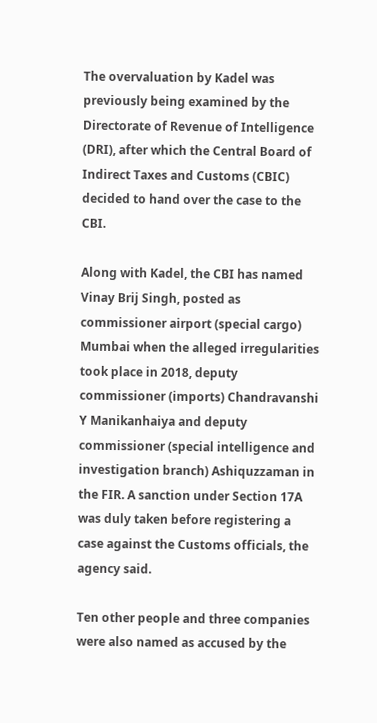The overvaluation by Kadel was previously being examined by the Directorate of Revenue of Intelligence (DRI), after which the Central Board of Indirect Taxes and Customs (CBIC) decided to hand over the case to the CBI.

Along with Kadel, the CBI has named Vinay Brij Singh, posted as commissioner airport (special cargo) Mumbai when the alleged irregularities took place in 2018, deputy commissioner (imports) Chandravanshi Y Manikanhaiya and deputy commissioner (special intelligence and investigation branch) Ashiquzzaman in the FIR. A sanction under Section 17A was duly taken before registering a case against the Customs officials, the agency said.

Ten other people and three companies were also named as accused by the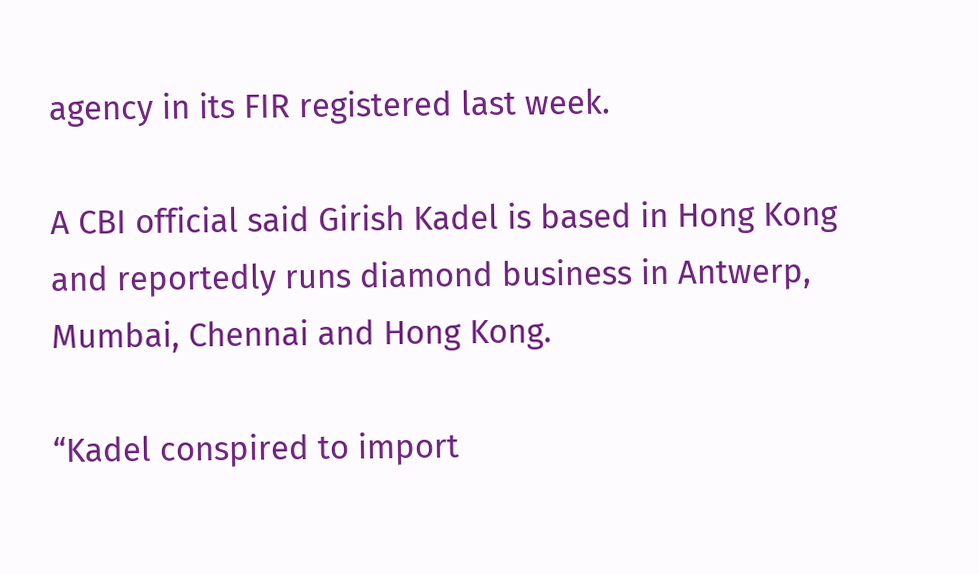agency in its FIR registered last week.

A CBI official said Girish Kadel is based in Hong Kong and reportedly runs diamond business in Antwerp, Mumbai, Chennai and Hong Kong.

“Kadel conspired to import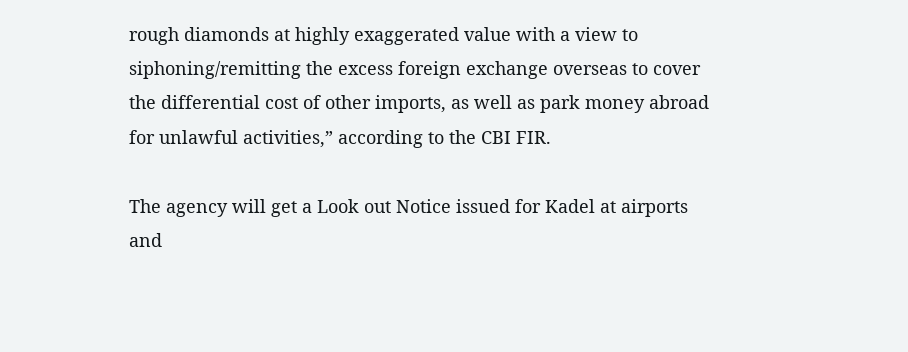rough diamonds at highly exaggerated value with a view to siphoning/remitting the excess foreign exchange overseas to cover the differential cost of other imports, as well as park money abroad for unlawful activities,” according to the CBI FIR.

The agency will get a Look out Notice issued for Kadel at airports and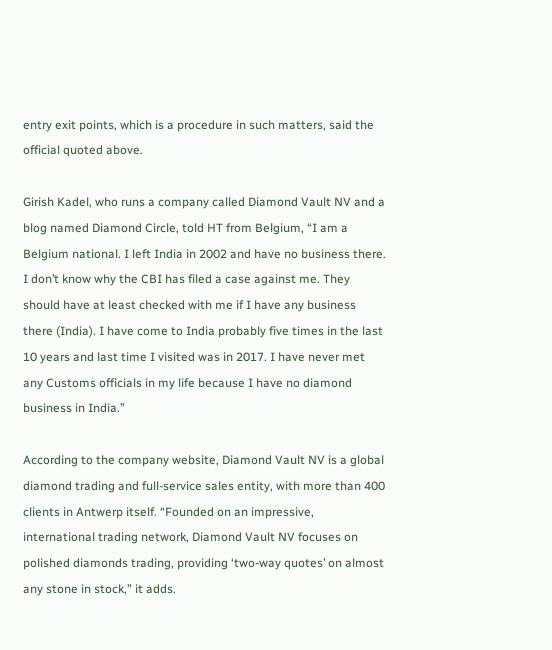entry exit points, which is a procedure in such matters, said the official quoted above.

Girish Kadel, who runs a company called Diamond Vault NV and a blog named Diamond Circle, told HT from Belgium, “I am a Belgium national. I left India in 2002 and have no business there. I don’t know why the CBI has filed a case against me. They should have at least checked with me if I have any business there (India). I have come to India probably five times in the last 10 years and last time I visited was in 2017. I have never met any Customs officials in my life because I have no diamond business in India.”

According to the company website, Diamond Vault NV is a global diamond trading and full-service sales entity, with more than 400 clients in Antwerp itself. “Founded on an impressive, international trading network, Diamond Vault NV focuses on polished diamonds trading, providing ‘two-way quotes’ on almost any stone in stock,” it adds.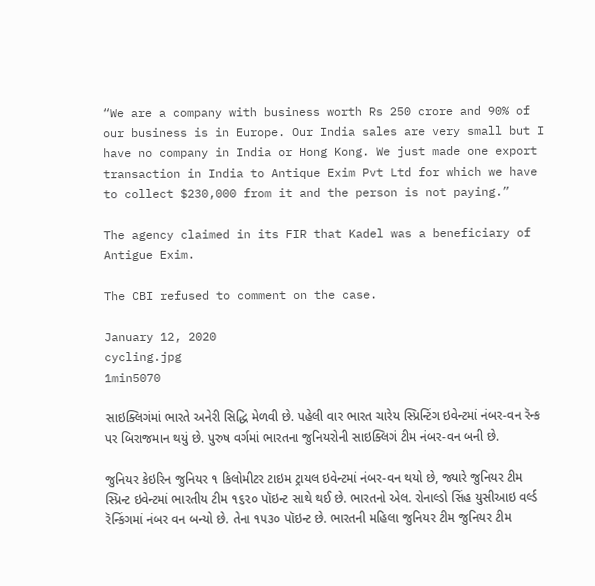“We are a company with business worth Rs 250 crore and 90% of our business is in Europe. Our India sales are very small but I have no company in India or Hong Kong. We just made one export transaction in India to Antique Exim Pvt Ltd for which we have to collect $230,000 from it and the person is not paying.”

The agency claimed in its FIR that Kadel was a beneficiary of Antigue Exim.

The CBI refused to comment on the case.

January 12, 2020
cycling.jpg
1min5070

સાઇક્લિગંમાં ભારતે અનેરી સિદ્ધિ મેળવી છે. પહેલી વાર ભારત ચારેય સ્પ્રિન્ટિંગ ઇવેન્ટમાં નંબર-વન રૅન્ક પર બિરાજમાન થયું છે. પુરુષ વર્ગમાં ભારતના જુનિયરોની સાઇક્લિગં ટીમ નંબર-વન બની છે.

જુનિયર કેઇરિન જુનિયર ૧ કિલોમીટર ટાઇમ ટ્રાયલ ઇવેન્ટમાં નંબર-વન થયો છે, જ્યારે જુનિયર ટીમ સ્પ્રિન્ટ ઇવેન્ટમાં ભારતીય ટીમ ૧૬૨૦ પૉઇન્ટ સાથે થઈ છે. ભારતનો એલ. રોનાલ્ડો સિંહ યુસીઆઇ વર્લ્ડ રૅન્કિંગમાં નંબર વન બન્યો છે. તેના ૧૫૩૦ પૉઇન્ટ છે. ભારતની મહિલા જુનિયર ટીમ જુનિયર ટીમ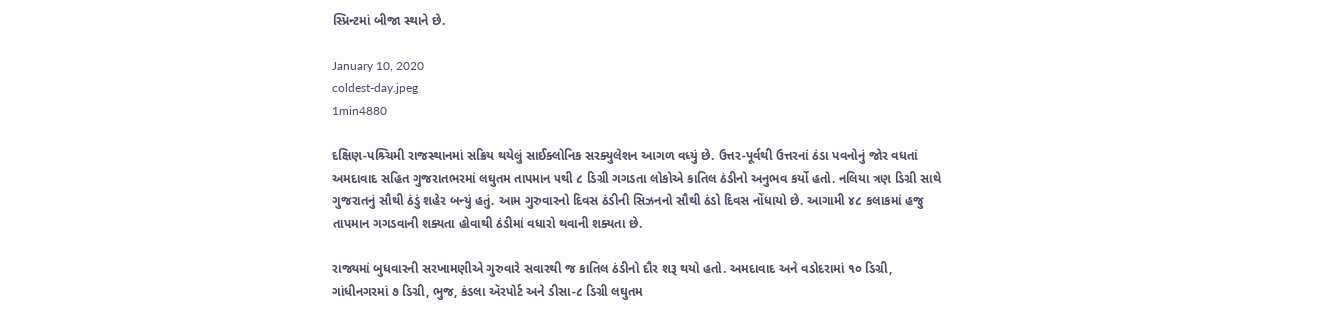સ્પ્રિન્ટમાં બીજા સ્થાને છે.

January 10, 2020
coldest-day.jpeg
1min4880

દક્ષિણ-પશ્ર્ચિમી રાજસ્થાનમાં સક્રિય થયેલું સાઈક્લોનિક સરક્યુલેશન આગળ વધ્યું છે. ઉત્તર-પૂર્વથી ઉત્તરનાં ઠંડા પવનોનું જોર વધતાં અમદાવાદ સહિત ગુજરાતભરમાં લઘુતમ તાપમાન ૫થી ૮ ડિગ્રી ગગડતા લોકોએ કાતિલ ઠંડીનો અનુભવ કર્યો હતો. નલિયા ત્રણ ડિગ્રી સાથે ગુજરાતનું સૌથી ઠંડું શહેર બન્યું હતું. આમ ગુરુવારનો દિવસ ઠંડીની સિઝનનો સૌથી ઠંડો દિવસ નોંધાયો છે. આગામી ૪૮ કલાકમાં હજુ તાપમાન ગગડવાની શક્યતા હોવાથી ઠંડીમાં વધારો થવાની શક્યતા છે.

રાજ્યમાં બુધવારની સરખામણીએ ગુરુવારે સવારથી જ કાતિલ ઠંડીનો દૌર શરૂ થયો હતો. અમદાવાદ અને વડોદરામાં ૧૦ ડિગ્રી, ગાંધીનગરમાં ૭ ડિગ્રી, ભુજ, કંડલા ઍરપોર્ટ અને ડીસા-૮ ડિગ્રી લઘુતમ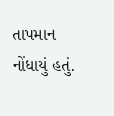તાપમાન નોંધાયું હતું.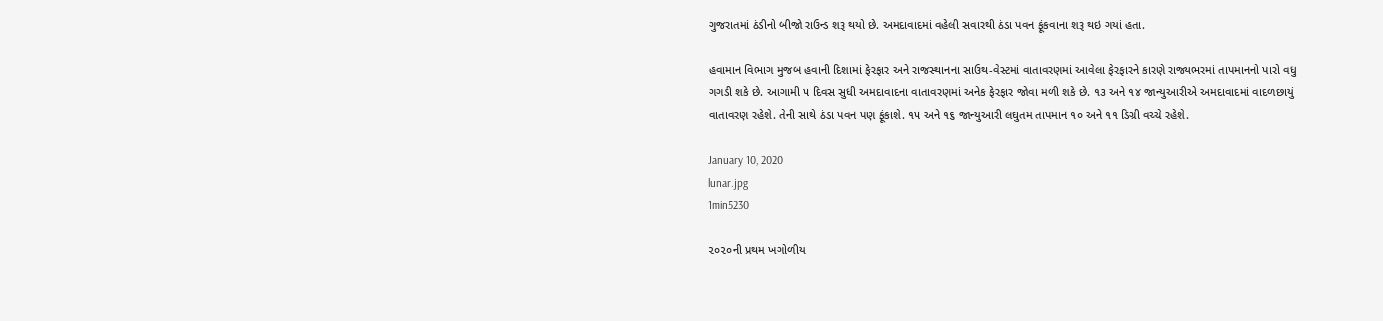ગુજરાતમાં ઠંડીનો બીજો રાઉન્ડ શરૂ થયો છે. અમદાવાદમાં વહેલી સવારથી ઠંડા પવન ફૂંકવાના શરૂ થઇ ગયાં હતા.

હવામાન વિભાગ મુજબ હવાની દિશામાં ફેરફાર અને રાજસ્થાનના સાઉથ-વેસ્ટમાં વાતાવરણમાં આવેલા ફેરફારને કારણે રાજ્યભરમાં તાપમાનનો પારો વધુ ગગડી શકે છે. આગામી ૫ દિવસ સુધી અમદાવાદના વાતાવરણમાં અનેક ફેરફાર જોવા મળી શકે છે. ૧૩ અને ૧૪ જાન્યુઆરીએ અમદાવાદમાં વાદળછાયું વાતાવરણ રહેશે. તેની સાથે ઠંડા પવન પણ ફૂંકાશે. ૧૫ અને ૧૬ જાન્યુઆરી લઘુતમ તાપમાન ૧૦ અને ૧૧ ડિગ્રી વચ્ચે રહેશે.

January 10, 2020
lunar.jpg
1min5230

૨૦૨૦ની પ્રથમ ખગોળીય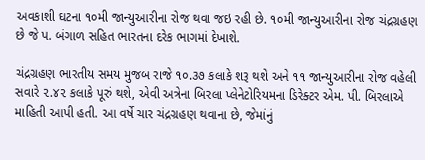અવકાશી ઘટના ૧૦મી જાન્યુઆરીના રોજ થવા જઇ રહી છે. ૧૦મી જાન્યુઆરીના રોજ ચંદ્રગ્રહણ છે જે પ. બંગાળ સહિત ભારતના દરેક ભાગમાં દેખાશે.

ચંદ્રગ્રહણ ભારતીય સમય મુજબ રાજે ૧૦.૩૭ કલાકે શરૂ થશે અને ૧૧ જાન્યુઆરીના રોજ વહેલી સવારે ૨.૪૨ કલાકે પૂરું થશે, એવી અત્રેના બિરલા પ્લેનેટોરિયમના ડિરેક્ટર એમ. પી. બિરલાએ માહિતી આપી હતી. આ વર્ષે ચાર ચંદ્રગ્રહણ થવાના છે, જેમાંનું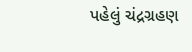પહેલું ચંદ્રગ્રહણ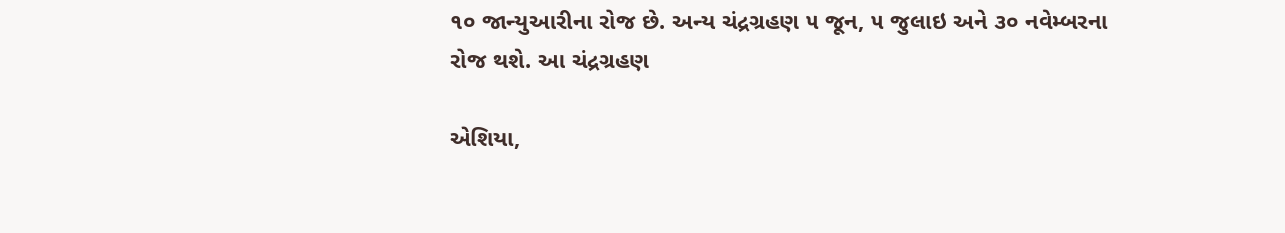૧૦ જાન્યુઆરીના રોજ છે. અન્ય ચંદ્રગ્રહણ ૫ જૂન, ૫ જુલાઇ અને ૩૦ નવેમ્બરના રોજ થશે. આ ચંદ્રગ્રહણ

એશિયા,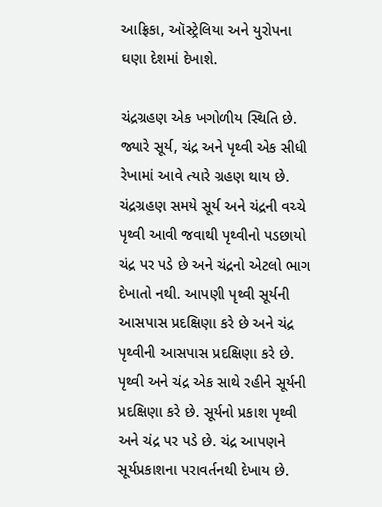આફ્રિકા, ઑસ્ટ્રેલિયા અને યુરોપના ઘણા દેશમાં દેખાશે.

ચંદ્રગ્રહણ એક ખગોળીય સ્થિતિ છે. જ્યારે સૂર્ય, ચંદ્ર અને પૃથ્વી એક સીધી રેખામાં આવે ત્યારે ગ્રહણ થાય છે. ચંદ્રગ્રહણ સમયે સૂર્ય અને ચંદ્રની વચ્ચે પૃથ્વી આવી જવાથી પૃથ્વીનો પડછાયો ચંદ્ર પર પડે છે અને ચંદ્રનો એટલો ભાગ દેખાતો નથી. આપણી પૃથ્વી સૂર્યની આસપાસ પ્રદક્ષિણા કરે છે અને ચંદ્ર પૃથ્વીની આસપાસ પ્રદક્ષિણા કરે છે. પૃથ્વી અને ચંદ્ર એક સાથે રહીને સૂર્યની પ્રદક્ષિણા કરે છે. સૂર્યનો પ્રકાશ પૃથ્વી અને ચંદ્ર પર પડે છે. ચંદ્ર આપણને સૂર્યપ્રકાશના પરાવર્તનથી દેખાય છે.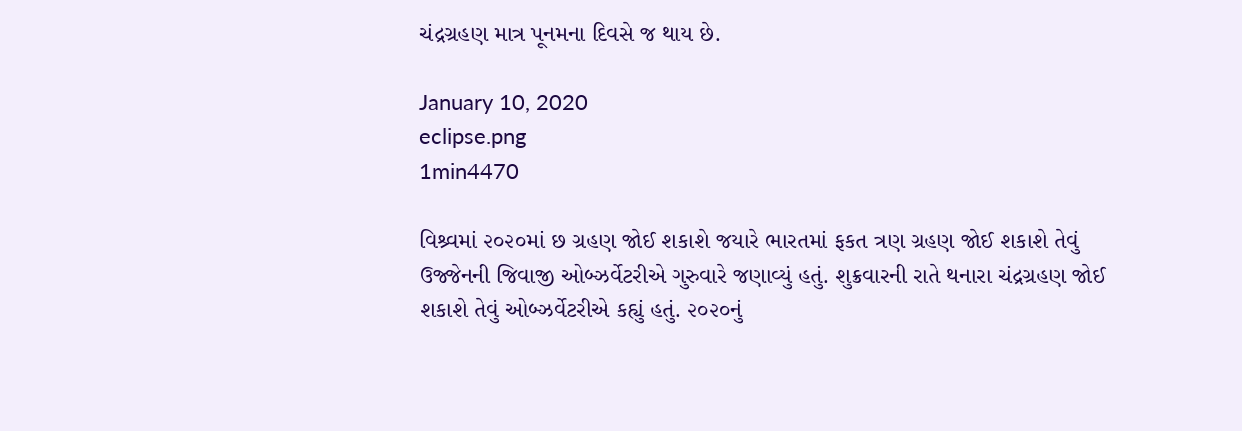ચંદ્રગ્રહણ માત્ર પૂનમના દિવસે જ થાય છે.

January 10, 2020
eclipse.png
1min4470

વિશ્ર્વમાં ૨૦૨૦માં છ ગ્રહણ જોઈ શકાશે જયારે ભારતમાં ફકત ત્રણ ગ્રહણ જોઈ શકાશે તેવું ઉજ્જેનની જિવાજી ઓબ્ઝર્વેટરીએ ગુરુવારે જણાવ્યું હતું. શુક્રવારની રાતે થનારા ચંદ્રગ્રહણ જોઈ શકાશે તેવું ઓબ્ઝર્વેટરીએ કહ્યું હતું. ૨૦૨૦નું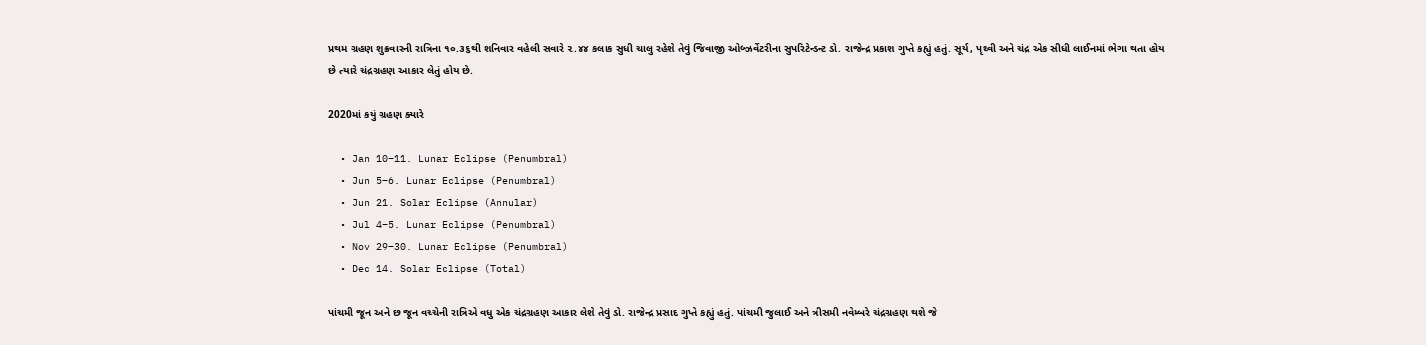પ્રથમ ગ્રહણ શુક્રવારની રાત્રિના ૧૦.૩૬થી શનિવાર વહેલી સવારે ૨.૪૪ કલાક સુધી ચાલુ રહેશે તેવું જિવાજી ઓબ્ઝર્વેટરીના સુપરિટેન્ડન્ટ ડો. રાજેન્દ્ર પ્રકાશ ગુપ્તે કહ્યું હતું. સૂર્ય, પૃથ્વી અને ચંદ્ર એક સીધી લાઈનમાં ભેગા થતા હોય છે ત્યારે ચંદ્રગ્રહણ આકાર લેતું હોય છે.

2020માં કયું ગ્રહણ ક્યારે

  • Jan 10–11. Lunar Eclipse (Penumbral)
  • Jun 5–6. Lunar Eclipse (Penumbral)
  • Jun 21. Solar Eclipse (Annular)
  • Jul 4–5. Lunar Eclipse (Penumbral)
  • Nov 29–30. Lunar Eclipse (Penumbral)
  • Dec 14. Solar Eclipse (Total)

પાંચમી જૂન અને છ જૂન વચ્ચેની રાત્રિએ વધુ એક ચંદ્રગ્રહણ આકાર લેશે તેવું ડો. રાજેન્દ્ર પ્રસાદ ગુપ્તે કહ્યું હતું. પાંચમી જુલાઈ અને ત્રીસમી નવેમ્બરે ચંદ્રગ્રહણ થશે જે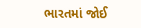ભારતમાં જોઈ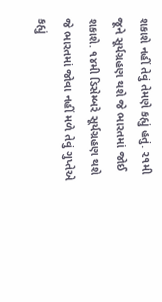શકાશે નહીં તેવું તેમણે કહ્યું હતું. ૨૧મી જૂને સૂર્યગ્રહણ થશે જે ભારતમાં જોઈ શકાશે. ૧૪મી ડિસેમ્બરે સૂર્યગ્રહણ થશે જે ભારતમાં જોવા નહીં મળે તેવું ગુપ્તેએ કહ્યું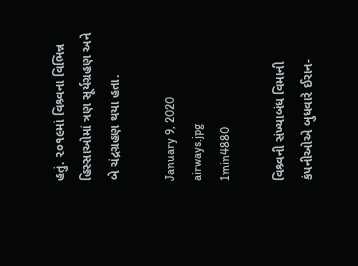હતું. ૨૦૧૯માં વિશ્ર્વના વિભિન્ન હિસ્સાઓમાં ત્રણ સૂર્યગ્રહણ અને બે ચંદ્રગ્રહણ થયા હતા.

January 9, 2020
airways.jpg
1min4880

વિશ્ર્વની સંખ્યાબંધ વિમાની કંપનીઓએ બુધવારે ઈરાન-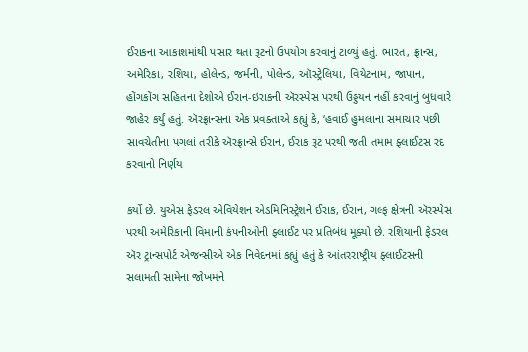ઈરાકના આકાશમાંથી પસાર થતા રૂટનો ઉપયોગ કરવાનું ટાળ્યું હતું. ભારત, ફ્રાન્સ, અમેરિકા, રશિયા, હોલેન્ડ, જર્મની, પોલેન્ડ, ઑસ્ટ્રેલિયા, વિયેટનામ, જાપાન, હોંગકોંગ સહિતના દેશોએ ઈરાન-ઇરાકની ઍરસ્પેસ પરથી ઉડ્ડયન નહીં કરવાનું બુધવારે જાહેર કર્યું હતું. ઍરફ્રાન્સના એક પ્રવક્તાએ કહ્યું કે, ‘હવાઈ હુમલાના સમાચાર પછી સાવચેતીના પગલાં તરીકે ઍરફ્રાન્સે ઈરાન, ઈરાક રૂટ પરથી જતી તમામ ફ્લાઈટસ રદ કરવાનો નિર્ણય

કર્યો છે. યુએસ ફેડરલ એવિયેશન એડમિનિસ્ટ્રેશને ઈરાક, ઈરાન, ગલ્ફ ક્ષેત્રની ઍરસ્પેસ પરથી અમેરિકાની વિમાની કંપનીઓની ફ્લાઈટ પર પ્રતિબંધ મૂક્યો છે. રશિયાની ફેડરલ ઍર ટ્રાન્સપોર્ટ એજન્સીએ એક નિવેદનમાં કહ્યું હતું કે આંતરરાષ્ટ્રીય ફ્લાઈટસની સલામતી સામેના જોખમને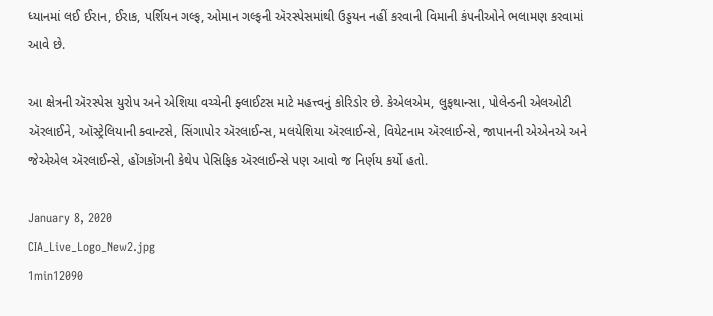ધ્યાનમાં લઈ ઈરાન, ઈરાક, પર્શિયન ગલ્ફ, ઓમાન ગલ્ફની ઍરસ્પેસમાંથી ઉડ્ડયન નહીં કરવાની વિમાની કંપનીઓને ભલામણ કરવામાં આવે છે.

આ ક્ષેત્રની ઍરસ્પેસ યુરોપ અને એશિયા વચ્ચેની ફ્લાઈટસ માટે મહત્ત્વનું કોરિડોર છે. કેએલએમ, લુફથાન્સા, પોલેન્ડની એલઓટી ઍરલાઈને, ઑસ્ટ્રેલિયાની ક્વાન્ટસે, સિંગાપોર ઍરલાઈન્સ, મલયેશિયા ઍરલાઈન્સે, વિયેટનામ ઍરલાઈન્સે, જાપાનની એએનએ અને જેએએલ ઍરલાઈન્સે, હોંગકોંગની કેથેપ પેસિફિક ઍરલાઈન્સે પણ આવો જ નિર્ણય કર્યો હતો.

January 8, 2020
CIA_Live_Logo_New2.jpg
1min12090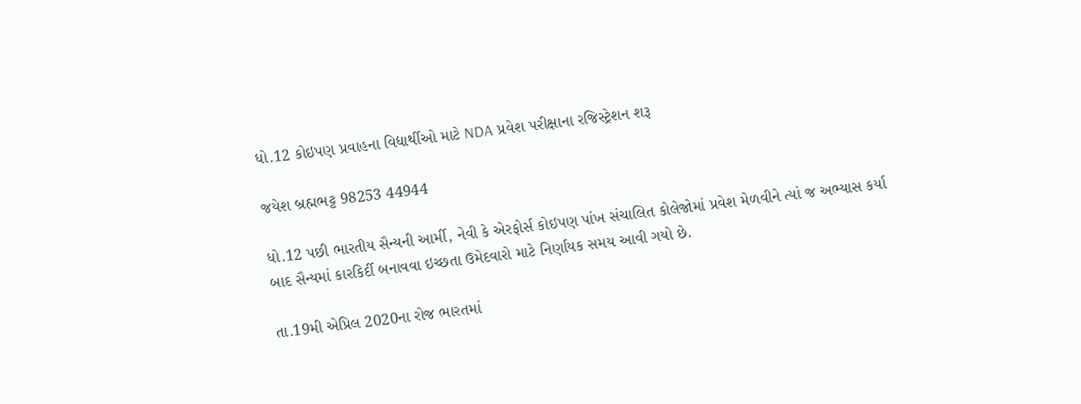ધો.12 કોઇપણ પ્રવાહના વિદ્યાર્થીઓ માટે NDA પ્રવેશ પરીક્ષાના રજિસ્ટ્રેશન શરૂ

જયેશ બ્રહ્મભટ્ટ 98253 44944

ધો.12 પછી ભારતીય સૈન્યની આર્મી, નેવી કે એરફોર્સ કોઇપણ પાંખ સંચાલિત કોલેજોમાં પ્રવેશ મેળવીને ત્યાં જ અભ્યાસ કર્યા બાદ સૈન્યમાં કારકિર્દી બનાવવા ઇચ્છતા ઉમેદવારો માટે નિર્ણાયક સમય આવી ગયો છે.

તા.19મી એપ્રિલ 2020ના રોજ ભારતમાં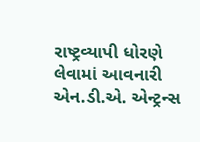રાષ્ટ્રવ્યાપી ધોરણે લેવામાં આવનારી એન.ડી.એ. એન્ટ્રન્સ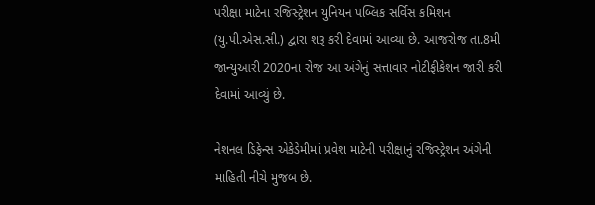પરીક્ષા માટેના રજિસ્ટ્રેશન યુનિયન પબ્લિક સર્વિસ કમિશન (યુ.પી.એસ.સી.) દ્વારા શરૂ કરી દેવામાં આવ્યા છે. આજરોજ તા.8મી જાન્યુઆરી 2020ના રોજ આ અંગેનું સત્તાવાર નોટીફીકેશન જારી કરી દેવામાં આવ્યું છે.

નેશનલ ડિફેન્સ એકેડેમીમાં પ્રવેશ માટેની પરીક્ષાનું રજિસ્ટ્રેશન અંગેની માહિતી નીચે મુજબ છે.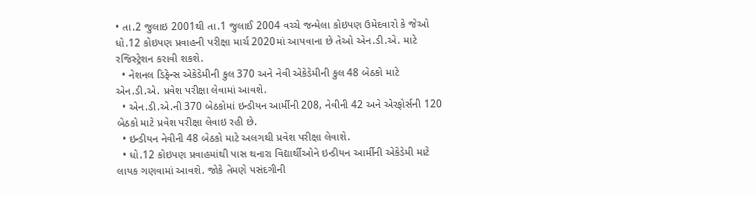• તા.2 જુલાઇ 2001થી તા.1 જુલાઈ 2004 વચ્ચે જન્મેલા કોઇપણ ઉમેદવારો કે જેઓ ધો.12 કોઇપણ પ્રવાહની પરીક્ષા માર્ચ 2020માં આપવાના છે તેઓ એન.ડી.એ. માટે રજિસ્ટ્રેશન કરાવી શકશે.
  • નેશનલ ડિફેન્સ એકેડેમીની કુલ 370 અને નેવી એકેડેમીની કુલ 48 બેઠકો માટે એન.ડી.એ. પ્રવેશ પરીક્ષા લેવામાં આવશે.
  • એન.ડી.એ.ની 370 બેઠકોમાં ઇન્ડીયન આર્મીની 208, નેવીની 42 અને એરફોર્સની 120 બેઠકો માટે પ્રવેશ પરીક્ષા લેવાઇ રહી છે.
  • ઇન્ડીયન નેવીની 48 બેઠકો માટે અલગથી પ્રવેશ પરીક્ષા લેવાશે.
  • ધો.12 કોઇપણ પ્રવાહમાંથી પાસ થનારા વિદ્યાર્થીઓને ઇન્ડીયન આર્મીની એકેડેમી માટે લાયક ગણવામાં આવશે. જોકે તેમણે પસંદગીની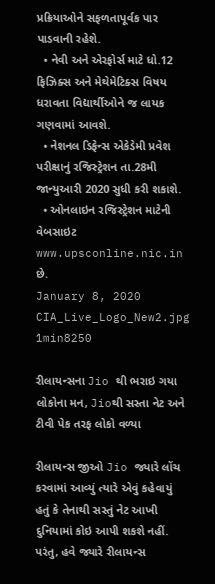પ્રક્રિયાઓને સફળતાપૂર્વક પાર પાડવાની રહેશે.
  • નેવી અને એરફોર્સ માટે ધો.12 ફિઝિક્સ અને મેથેમેટિક્સ વિષય ધરાવતા વિદ્યાર્થીઓને જ લાયક ગણવામાં આવશે.
  • નેશનલ ડિફેન્સ એકેડેમી પ્રવેશ પરીક્ષાનું રજિસ્ટ્રેશન તા.28મી જાન્યુઆરી 2020 સુધી કરી શકાશે.
  • ઓનલાઇન રજિસ્ટ્રેશન માટેની વેબસાઇટ www.upsconline.nic.in છે.
January 8, 2020
CIA_Live_Logo_New2.jpg
1min8250

રીલાયન્સના Jio થી ભરાઇ ગયા લોકોના મન, Jioથી સસ્તા નેટ અને ટીવી પેક તરફ લોકો વળ્યા

રીલાયન્સ જીઓ Jio જ્યારે લોંચ કરવામાં આવ્યું ત્યારે એવું કહેવાયું હતું કે તેનાથી સસ્તું નેટ આખી દુનિયામાં કોઇ આપી શકશે નહીં. પરંતુ, હવે જ્યારે રીલાયન્સ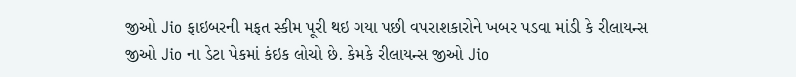જીઓ Jio ફાઇબરની મફત સ્કીમ પૂરી થઇ ગયા પછી વપરાશકારોને ખબર પડવા માંડી કે રીલાયન્સ જીઓ Jio ના ડેટા પેકમાં કંઇક લોચો છે. કેમકે રીલાયન્સ જીઓ Jio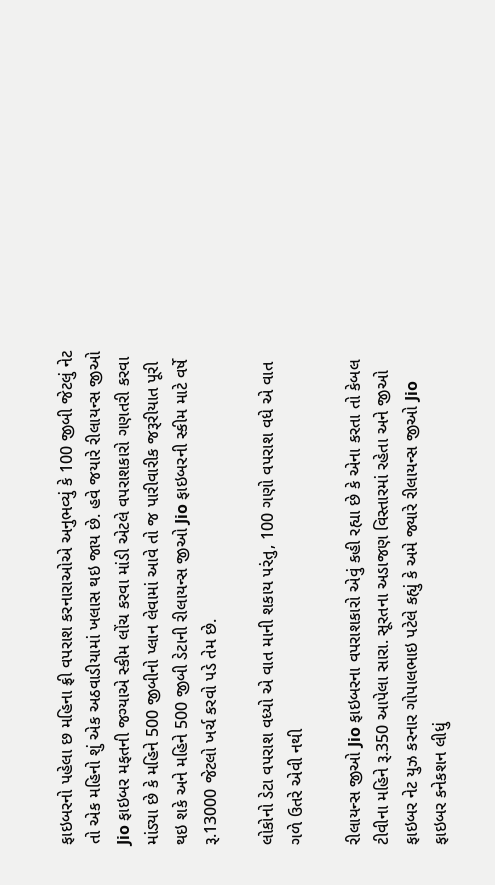ફાઇબરનો પહેલા છ મહિના ફ્રી વપરાશ કરનારાઓએ અનુભવ્યું કે 100 જીબી જેટલું નેટ તો એક મહિનો શું એક અઠવાડીયામાં ખલાસ થઇ જાય છે. હવે જયારે રીલાયન્સ જીઓ Jio ફાઇબર મફતની જગ્યાએ સ્કીમ લોંચ કરવા માંડી એટલે વપરાશકારો ગણતરી કરવા માંડ્યા છે કે મહિને 500 જીબીનો પ્લાન લેવામાં આવે તો જ પારીવારીક જરૂરીયાત પૂરી થઇ શકે અને મહિને 500 જીબી ડેટાની રીલાયન્સ જીઓ Jio ફાઇબરની સ્કીમ માટે વર્ષે રૂ.13000 જેટલો ખર્ચ કરવો પડે તેમ છે.

લોકોનો ડેટા વપરાશ વધ્યો એ વાત માની શકાય પરંતુ, 100 ગણો વપરાશ વધે એ વાત ગળે ઉતરે એવી નથી

રીલાયન્સ જીઓ Jio ફાઇબરના વપરાશકારો એવું કહી રહ્યા છે કે એના કરતા તો કેબલ ટીવીના મહિને રૂ.350 આપેલા સારા. સૂરતના અડાજણ વિસ્તારમાં રહેતા અને જીઓ ફાઇબર નેટ યુઝ કરનાર ગોપાલભાઇ પટેલે કહ્યું કે અમે જ્યારે રીલાયન્સ જીઓ Jio ફાઇબર કનેકશન લીધું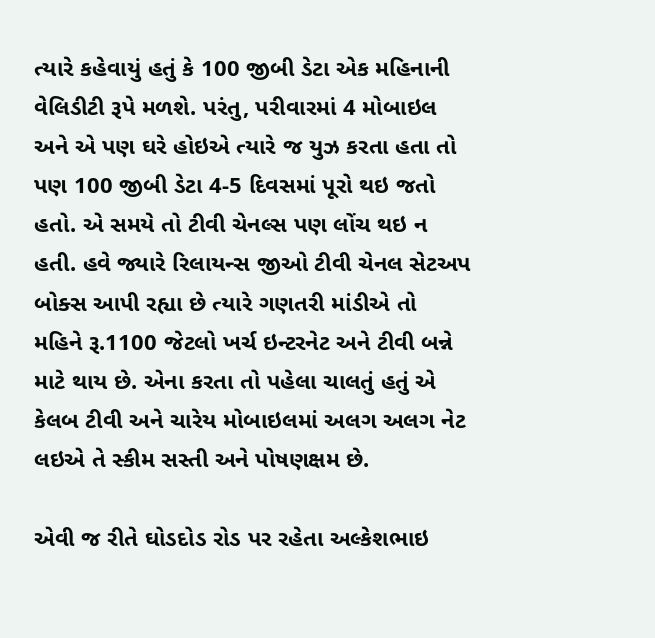ત્યારે કહેવાયું હતું કે 100 જીબી ડેટા એક મહિનાની વેલિડીટી રૂપે મળશે. પરંતુ, પરીવારમાં 4 મોબાઇલ અને એ પણ ઘરે હોઇએ ત્યારે જ યુઝ કરતા હતા તો પણ 100 જીબી ડેટા 4-5 દિવસમાં પૂરો થઇ જતો હતો. એ સમયે તો ટીવી ચેનલ્સ પણ લોંચ થઇ ન હતી. હવે જ્યારે રિલાયન્સ જીઓ ટીવી ચેનલ સેટઅપ બોક્સ આપી રહ્યા છે ત્યારે ગણતરી માંડીએ તો મહિને રૂ.1100 જેટલો ખર્ચ ઇન્ટરનેટ અને ટીવી બન્ને માટે થાય છે. એના કરતા તો પહેલા ચાલતું હતું એ કેલબ ટીવી અને ચારેય મોબાઇલમાં અલગ અલગ નેટ લઇએ તે સ્કીમ સસ્તી અને પોષણક્ષમ છે.

એવી જ રીતે ઘોડદોડ રોડ પર રહેતા અલ્કેશભાઇ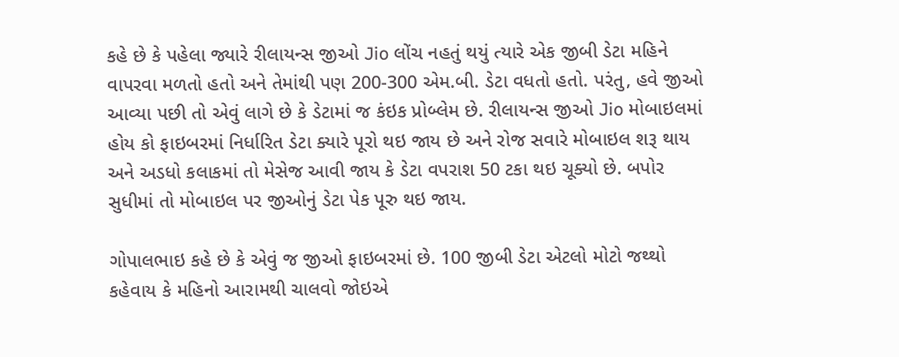કહે છે કે પહેલા જ્યારે રીલાયન્સ જીઓ Jio લોંચ નહતું થયું ત્યારે એક જીબી ડેટા મહિને વાપરવા મળતો હતો અને તેમાંથી પણ 200-300 એમ.બી. ડેટા વધતો હતો. પરંતુ, હવે જીઓ આવ્યા પછી તો એવું લાગે છે કે ડેટામાં જ કંઇક પ્રોબ્લેમ છે. રીલાયન્સ જીઓ Jio મોબાઇલમાં હોય કો ફાઇબરમાં નિર્ધારિત ડેટા ક્યારે પૂરો થઇ જાય છે અને રોજ સવારે મોબાઇલ શરૂ થાય અને અડધો કલાકમાં તો મેસેજ આવી જાય કે ડેટા વપરાશ 50 ટકા થઇ ચૂક્યો છે. બપોર સુધીમાં તો મોબાઇલ પર જીઓનું ડેટા પેક પૂરુ થઇ જાય.

ગોપાલભાઇ કહે છે કે એવું જ જીઓ ફાઇબરમાં છે. 100 જીબી ડેટા એટલો મોટો જથ્થો કહેવાય કે મહિનો આરામથી ચાલવો જોઇએ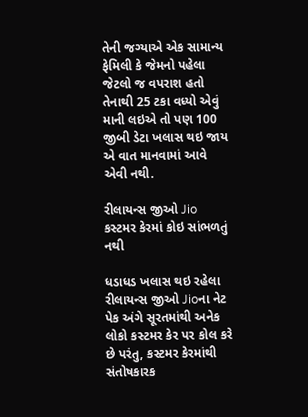તેની જગ્યાએ એક સામાન્ય ફેમિલી કે જેમનો પહેલા જેટલો જ વપરાશ હતો તેનાથી 25 ટકા વધ્યો એવું માની લઇએ તો પણ 100 જીબી ડેટા ખલાસ થઇ જાય એ વાત માનવામાં આવે એવી નથી.

રીલાયન્સ જીઓ Jio કસ્ટમર કેરમાં કોઇ સાંભળતું નથી

ધડાધડ ખલાસ થઇ રહેલા રીલાયન્સ જીઓ Jioના નેટ પેક અંગે સૂરતમાંથી અનેક લોકો કસ્ટમર કેર પર કોલ કરે છે પરંતુ, કસ્ટમર કેરમાંથી સંતોષકારક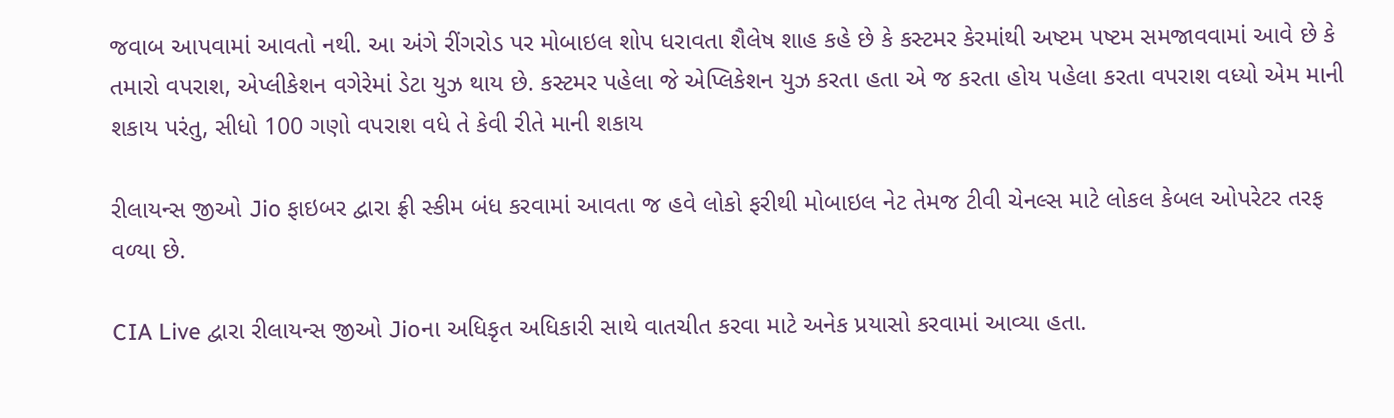જવાબ આપવામાં આવતો નથી. આ અંગે રીંગરોડ પર મોબાઇલ શોપ ધરાવતા શૈલેષ શાહ કહે છે કે કસ્ટમર કેરમાંથી અષ્ટમ પષ્ટમ સમજાવવામાં આવે છે કે તમારો વપરાશ, એપ્લીકેશન વગેરેમાં ડેટા યુઝ થાય છે. કસ્ટમર પહેલા જે એપ્લિકેશન યુઝ કરતા હતા એ જ કરતા હોય પહેલા કરતા વપરાશ વધ્યો એમ માની શકાય પરંતુ, સીધો 100 ગણો વપરાશ વધે તે કેવી રીતે માની શકાય

રીલાયન્સ જીઓ Jio ફાઇબર દ્વારા ફ્રી સ્કીમ બંધ કરવામાં આવતા જ હવે લોકો ફરીથી મોબાઇલ નેટ તેમજ ટીવી ચેનલ્સ માટે લોકલ કેબલ ઓપરેટર તરફ વળ્યા છે.

CIA Live દ્વારા રીલાયન્સ જીઓ Jioના અધિકૃત અધિકારી સાથે વાતચીત કરવા માટે અનેક પ્રયાસો કરવામાં આવ્યા હતા.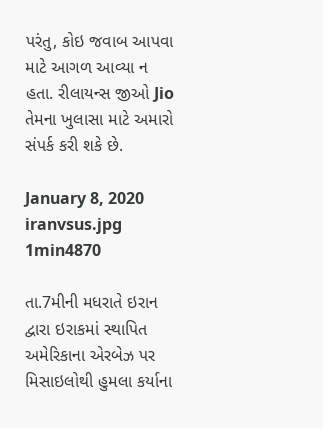પરંતુ, કોઇ જવાબ આપવા માટે આગળ આવ્યા ન હતા. રીલાયન્સ જીઓ Jio તેમના ખુલાસા માટે અમારો સંપર્ક કરી શકે છે.

January 8, 2020
iranvsus.jpg
1min4870

તા.7મીની મધરાતે ઇરાન દ્વારા ઇરાકમાં સ્થાપિત અમેરિકાના એરબેઝ પર મિસાઇલોથી હુમલા કર્યાના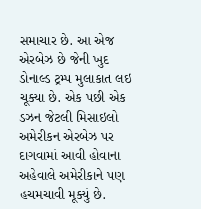સમાચાર છે. આ એજ એરબેઝ છે જેની ખુદ ડોનાલ્ડ ટ્રમ્પ મુલાકાત લઇ ચૂક્યા છે. એક પછી એક ડઝન જેટલી મિસાઇલો અમેરીકન એરબેઝ પર દાગવામાં આવી હોવાના અહેવાલે અમેરીકાને પણ હચમચાવી મૂક્યું છે.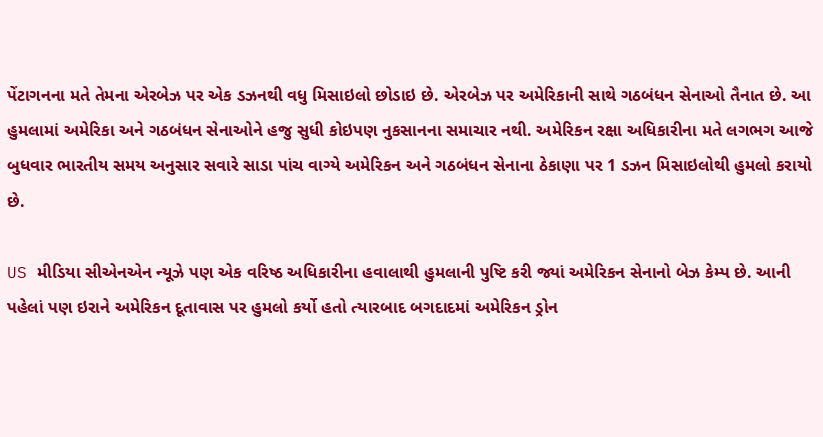પેંટાગનના મતે તેમના એરબેઝ પર એક ડઝનથી વધુ મિસાઇલો છોડાઇ છે. એરબેઝ પર અમેરિકાની સાથે ગઠબંધન સેનાઓ તૈનાત છે. આ હુમલામાં અમેરિકા અને ગઠબંધન સેનાઓને હજુ સુધી કોઇપણ નુકસાનના સમાચાર નથી. અમેરિકન રક્ષા અધિકારીના મતે લગભગ આજે બુધવાર ભારતીય સમય અનુસાર સવારે સાડા પાંચ વાગ્યે અમેરિકન અને ગઠબંધન સેનાના ઠેકાણા પર 1 ડઝન મિસાઇલોથી હુમલો કરાયો છે.

US મીડિયા સીએનએન ન્યૂઝે પણ એક વરિષ્ઠ અધિકારીના હવાલાથી હુમલાની પુષ્ટિ કરી જ્યાં અમેરિકન સેનાનો બેઝ કેમ્પ છે. આની પહેલાં પણ ઇરાને અમેરિકન દૂતાવાસ પર હુમલો કર્યો હતો ત્યારબાદ બગદાદમાં અમેરિકન ડ્રોન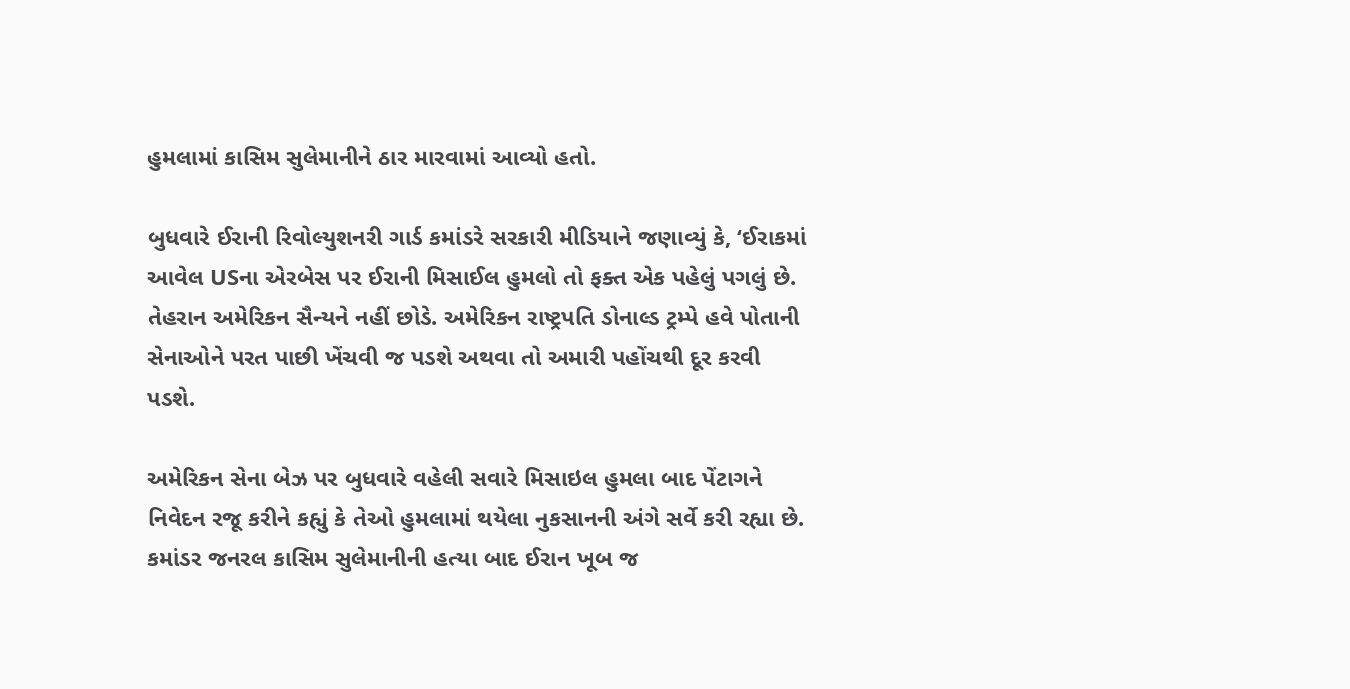હુમલામાં કાસિમ સુલેમાનીને ઠાર મારવામાં આવ્યો હતો.

બુધવારે ઈરાની રિવોલ્યુશનરી ગાર્ડ કમાંડરે સરકારી મીડિયાને જણાવ્યું કે, ‘ઈરાકમાં આવેલ USના એરબેસ પર ઈરાની મિસાઈલ હુમલો તો ફક્ત એક પહેલું પગલું છે. તેહરાન અમેરિકન સૈન્યને નહીં છોડે. અમેરિકન રાષ્ટ્રપતિ ડોનાલ્ડ ટ્રમ્પે હવે પોતાની સેનાઓને પરત પાછી ખેંચવી જ પડશે અથવા તો અમારી પહોંચથી દૂર કરવી પડશે.

અમેરિકન સેના બેઝ પર બુધવારે વહેલી સવારે મિસાઇલ હુમલા બાદ પેંટાગને નિવેદન રજૂ કરીને કહ્યું કે તેઓ હુમલામાં થયેલા નુકસાનની અંગે સર્વે કરી રહ્યા છે. કમાંડર જનરલ કાસિમ સુલેમાનીની હત્યા બાદ ઈરાન ખૂબ જ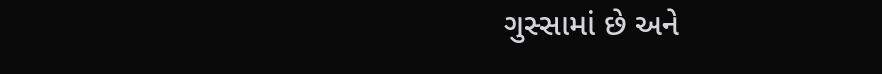ગુસ્સામાં છે અને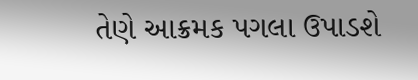તેણે આક્રમક પગલા ઉપાડશે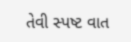તેવી સ્પષ્ટ વાત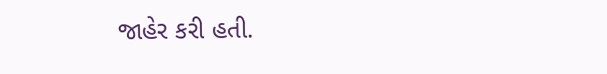જાહેર કરી હતી.